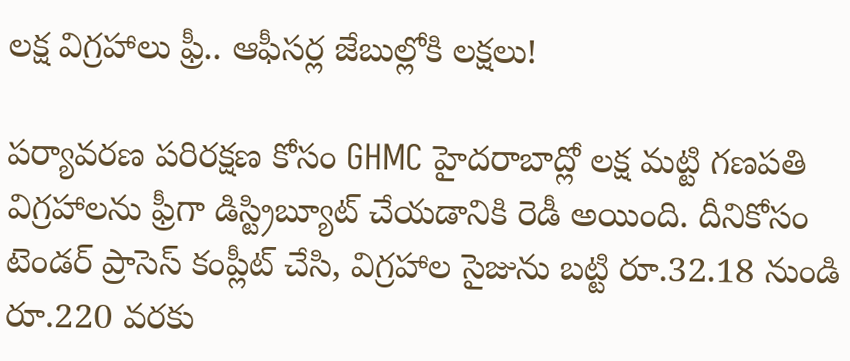లక్ష విగ్రహాలు ఫ్రీ.. ఆఫీసర్ల జేబుల్లోకి లక్షలు!

పర్యావరణ పరిరక్షణ కోసం GHMC హైదరాబాద్లో లక్ష మట్టి గణపతి విగ్రహాలను ఫ్రీగా డిస్ట్రిబ్యూట్ చేయడానికి రెడీ అయింది. దీనికోసం టెండర్ ప్రాసెస్ కంప్లీట్ చేసి, విగ్రహాల సైజును బట్టి రూ.32.18 నుండి రూ.220 వరకు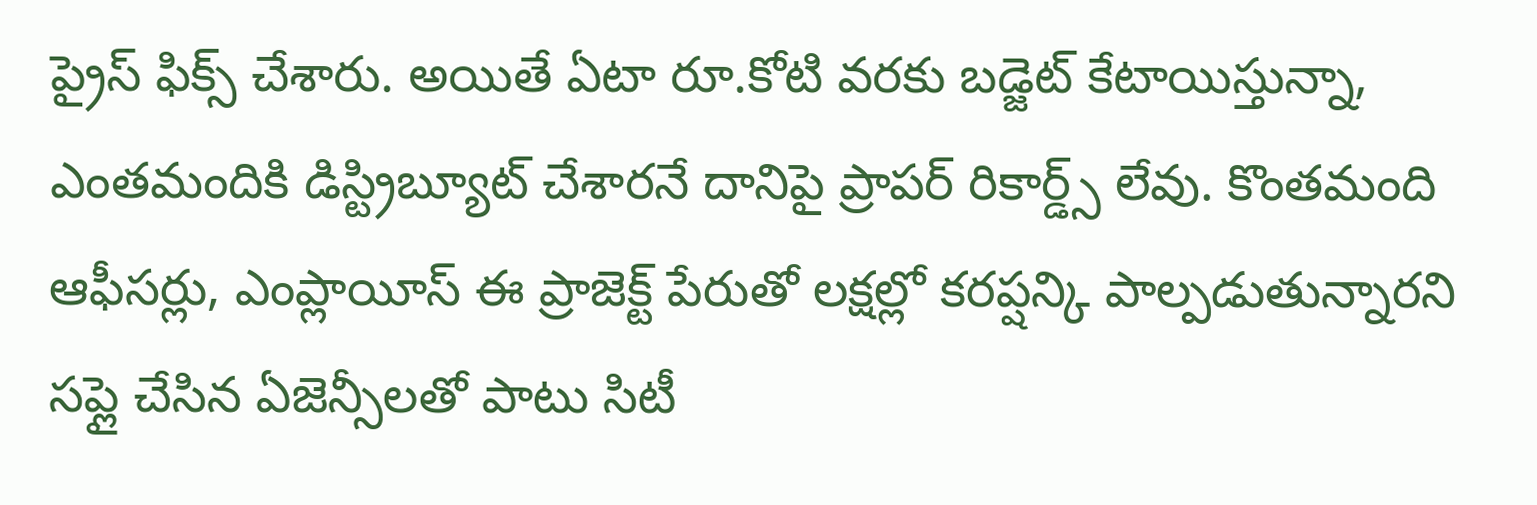ప్రైస్ ఫిక్స్ చేశారు. అయితే ఏటా రూ.కోటి వరకు బడ్జెట్ కేటాయిస్తున్నా, ఎంతమందికి డిస్ట్రిబ్యూట్ చేశారనే దానిపై ప్రాపర్ రికార్డ్స్ లేవు. కొంతమంది ఆఫీసర్లు, ఎంప్లాయీస్ ఈ ప్రాజెక్ట్ పేరుతో లక్షల్లో కరప్షన్కి పాల్పడుతున్నారని సప్లై చేసిన ఏజెన్సీలతో పాటు సిటీ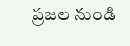ప్రజల నుండి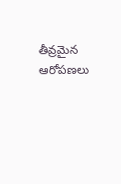తీవ్రమైన ఆరోపణలు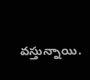వస్తున్నాయి.